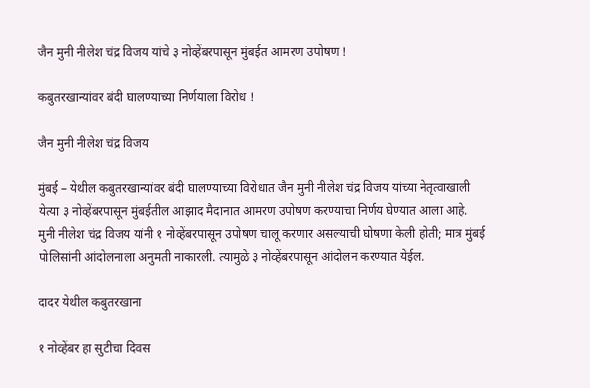जैन मुनी नीलेश चंद्र विजय यांचे ३ नोव्हेंबरपासून मुंबईत आमरण उपोषण !

कबुतरखान्यांवर बंदी घालण्याच्या निर्णयाला विरोध !

जैन मुनी नीलेश चंद्र विजय

मुंबई – येथील कबुतरखान्यांवर बंदी घालण्याच्या विरोधात जैन मुनी नीलेश चंद्र विजय यांच्या नेतृत्वाखाली येत्या ३ नोव्हेंबरपासून मुंबईतील आझाद मैदानात आमरण उपोषण करण्याचा निर्णय घेण्यात आला आहे. मुनी नीलेश चंद्र विजय यांनी १ नोव्हेंबरपासून उपोषण चालू करणार असल्याची घोषणा केली होती; मात्र मुंबई पोलिसांनी आंदोलनाला अनुमती नाकारली. त्यामुळे ३ नोव्हेंबरपासून आंदोलन करण्यात येईल.

दादर येथील कबुतरखाना

१ नोव्हेंबर हा सुटीचा दिवस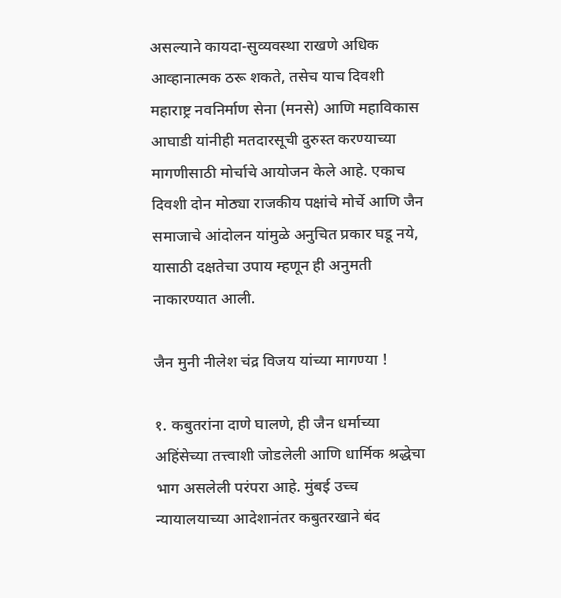असल्याने कायदा-सुव्यवस्था राखणे अधिक आव्हानात्मक ठरू शकते, तसेच याच दिवशी महाराष्ट्र नवनिर्माण सेना (मनसे) आणि महाविकास आघाडी यांनीही मतदारसूची दुरुस्त करण्याच्या मागणीसाठी मोर्चाचे आयोजन केले आहे. एकाच दिवशी दोन मोठ्या राजकीय पक्षांचे मोर्चे आणि जैन समाजाचे आंदोलन यांमुळे अनुचित प्रकार घडू नये, यासाठी दक्षतेचा उपाय म्हणून ही अनुमती नाकारण्यात आली.

जैन मुनी नीलेश चंद्र विजय यांच्या मागण्या !

१. कबुतरांना दाणे घालणे, ही जैन धर्माच्या अहिंसेच्या तत्त्वाशी जोडलेली आणि धार्मिक श्रद्धेचा भाग असलेली परंपरा आहे. मुंबई उच्च न्यायालयाच्या आदेशानंतर कबुतरखाने बंद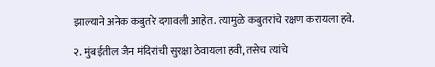झाल्याने अनेक कबुतरे दगावली आहेत. त्यामुळे कबुतरांचे रक्षण करायला हवे.

२. मुंबईतील जैन मंदिरांची सुरक्षा ठेवायला हवी, तसेच त्यांचे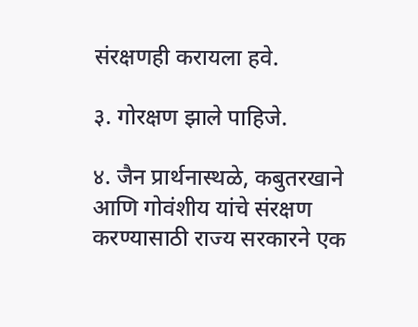संरक्षणही करायला हवे.

३. गोरक्षण झाले पाहिजे.

४. जैन प्रार्थनास्थळे, कबुतरखाने आणि गोवंशीय यांचे संरक्षण करण्यासाठी राज्य सरकारने एक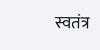स्वतंत्र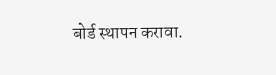बोर्ड स्थापन करावा.